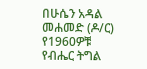በሁሴን አዳል መሐመድ (ዶ/ር)
የ1960ዎቹ የብሔር ትግል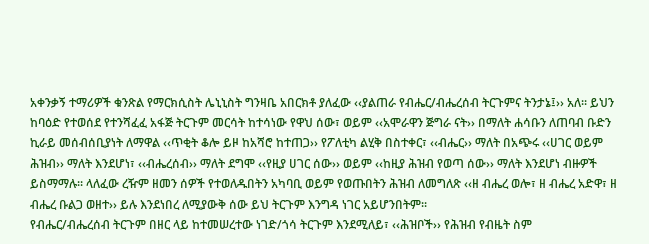አቀንቃኝ ተማሪዎች ቁንጽል የማርክሲስት ሌኒኒስት ግንዛቤ አበርክቶ ያለፈው ‹‹ያልጠራ የብሔር/ብሔረሰብ ትርጉምና ትንታኔ፤›› አለ፡፡ ይህን ከባዕድ የተወሰደ የተንሻፈፈ አፋጅ ትርጉም መርሳት ከተሳነው የዋህ ሰው፣ ወይም ‹‹አሞራዋን ጅግራ ናት›› በማለት ሐሳቡን ለጠባብ ቡድን ኪራይ መሰብሰቢያነት ለማዋል ‹‹ጥቂት ቆሎ ይዞ ከአሻሮ ከተጠጋ›› የፖለቲካ ልሂቅ በስተቀር፣ ‹‹ብሔር›› ማለት በአጭሩ ‹‹ሀገር ወይም ሕዝብ›› ማለት እንደሆነ፣ ‹‹ብሔረሰብ›› ማለት ደግሞ ‹‹የዚያ ሀገር ሰው›› ወይም ‹‹ከዚያ ሕዝብ የወጣ ሰው›› ማለት እንደሆነ ብዙዎች ይስማማሉ፡፡ ላለፈው ረዥም ዘመን ሰዎች የተወለዱበትን አካባቢ ወይም የወጡበትን ሕዝብ ለመግለጽ ‹‹ዘ ብሔረ ወሎ፣ ዘ ብሔረ አድዋ፣ ዘ ብሔረ ቡልጋ ወዘተ›› ይሉ እንደነበረ ለሚያውቅ ሰው ይህ ትርጉም እንግዳ ነገር አይሆንበትም፡፡
የብሔር/ብሔረሰብ ትርጉም በዘር ላይ ከተመሠረተው ነገድ/ጎሳ ትርጉም እንደሚለይ፣ ‹‹ሕዝቦች›› የሕዝብ የብዜት ስም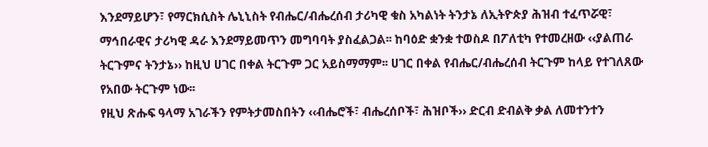እንደማይሆን፣ የማርክሲስት ሌኒኒስት የብሔር/ብሔረሰብ ታሪካዊ ቁስ አካልነት ትንታኔ ለኢትዮጵያ ሕዝብ ተፈጥሯዊ፣ ማኅበራዊና ታሪካዊ ዳራ እንደማይመጥን መግባባት ያስፈልጋል፡፡ ከባዕድ ቋንቋ ተወስዶ በፖለቲካ የተመረዘው ‹‹ያልጠራ ትርጉምና ትንታኔ›› ከዚህ ሀገር በቀል ትርጉም ጋር አይስማማም፡፡ ሀገር በቀል የብሔር/ብሔረሰብ ትርጉም ከላይ የተገለጸው የአበው ትርጉም ነው፡፡
የዚህ ጽሑፍ ዓላማ አገራችን የምትታመስበትን ‹‹ብሔሮች፣ ብሔረሰቦች፣ ሕዝቦች›› ድርብ ድብልቅ ቃል ለመተንተን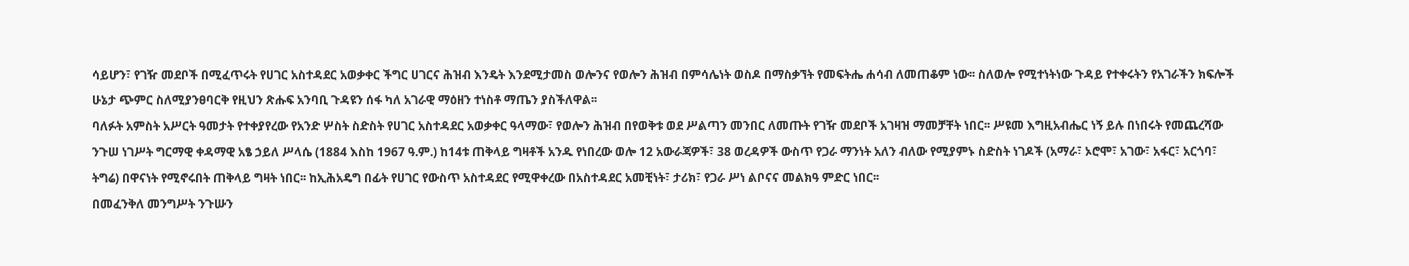ሳይሆን፣ የገዥ መደቦች በሚፈጥሩት የሀገር አስተዳደር አወቃቀር ችግር ሀገርና ሕዝብ እንዴት እንደሚታመስ ወሎንና የወሎን ሕዝብ በምሳሌነት ወስዶ በማስቃኘት የመፍትሔ ሐሳብ ለመጠቆም ነው፡፡ ስለወሎ የሚተነትነው ጉዳይ የተቀሩትን የአገራችን ክፍሎች ሁኔታ ጭምር ስለሚያንፀባርቅ የዚህን ጽሑፍ አንባቢ ጉዳዩን ሰፋ ካለ አገራዊ ማዕዘን ተነስቶ ማጤን ያስችለዋል፡፡
ባለፉት አምስት አሥርት ዓመታት የተቀያየረው የአንድ ሦስት ስድስት የሀገር አስተዳደር አወቃቀር ዓላማው፣ የወሎን ሕዝብ በየወቅቱ ወደ ሥልጣን መንበር ለመጡት የገዥ መደቦች አገዛዝ ማመቻቸት ነበር፡፡ ሥዩመ እግዚአብሔር ነኝ ይሉ በነበሩት የመጨረሻው ንጉሠ ነገሥት ግርማዊ ቀዳማዊ አፄ ኃይለ ሥላሴ (1884 እስከ 1967 ዓ.ም.) ከ14ቱ ጠቅላይ ግዛቶች አንዱ የነበረው ወሎ 12 አውራጃዎች፣ 38 ወረዳዎች ውስጥ የጋራ ማንነት አለን ብለው የሚያምኑ ስድስት ነገዶች (አማራ፣ ኦሮሞ፣ አገው፣ አፋር፣ አርጎባ፣ ትግሬ) በዋናነት የሚኖሩበት ጠቅላይ ግዛት ነበር፡፡ ከኢሕአዴግ በፊት የሀገር የውስጥ አስተዳደር የሚዋቀረው በአስተዳደር አመቺነት፣ ታሪክ፣ የጋራ ሥነ ልቦናና መልክዓ ምድር ነበር፡፡
በመፈንቅለ መንግሥት ንጉሡን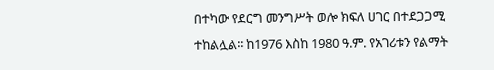በተካው የደርግ መንግሥት ወሎ ክፍለ ሀገር በተደጋጋሚ ተከልሏል፡፡ ከ1976 እስከ 1980 ዓ.ም. የአገሪቱን የልማት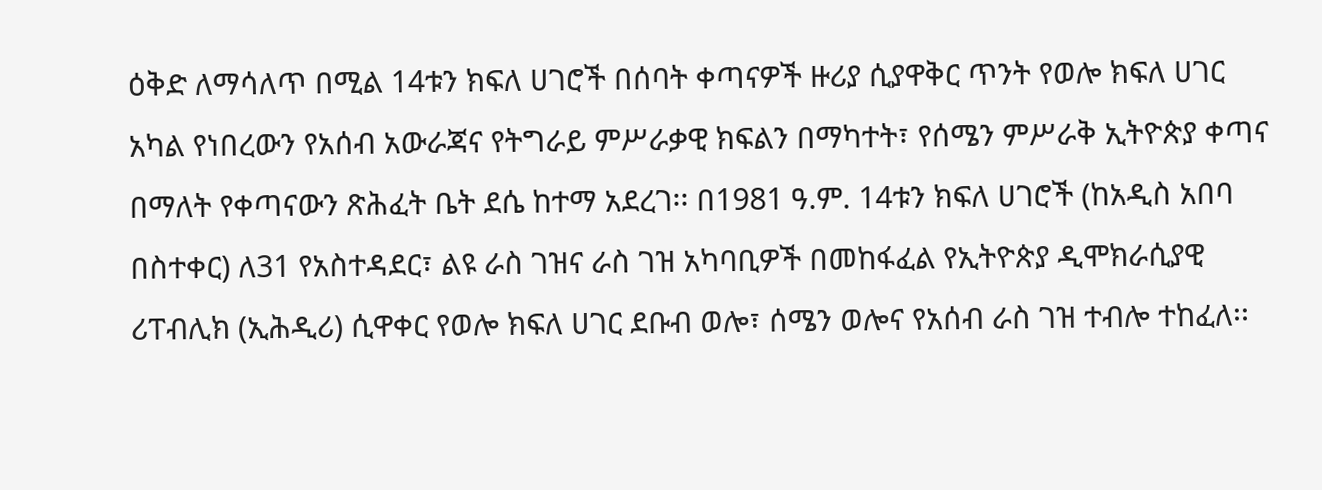ዕቅድ ለማሳለጥ በሚል 14ቱን ክፍለ ሀገሮች በሰባት ቀጣናዎች ዙሪያ ሲያዋቅር ጥንት የወሎ ክፍለ ሀገር አካል የነበረውን የአሰብ አውራጃና የትግራይ ምሥራቃዊ ክፍልን በማካተት፣ የሰሜን ምሥራቅ ኢትዮጵያ ቀጣና በማለት የቀጣናውን ጽሕፈት ቤት ደሴ ከተማ አደረገ፡፡ በ1981 ዓ.ም. 14ቱን ክፍለ ሀገሮች (ከአዲስ አበባ በስተቀር) ለ31 የአስተዳደር፣ ልዩ ራስ ገዝና ራስ ገዝ አካባቢዎች በመከፋፈል የኢትዮጵያ ዲሞክራሲያዊ ሪፐብሊክ (ኢሕዲሪ) ሲዋቀር የወሎ ክፍለ ሀገር ደቡብ ወሎ፣ ሰሜን ወሎና የአሰብ ራስ ገዝ ተብሎ ተከፈለ፡፡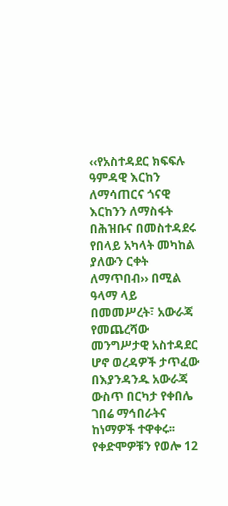‹‹የአስተዳደር ክፍፍሉ ዓምዳዊ እርከን ለማሳጠርና ጎናዊ እርከንን ለማስፋት በሕዝቡና በመስተዳደሩ የበላይ አካላት መካከል ያለውን ርቀት ለማጥበብ›› በሚል ዓላማ ላይ በመመሥረት፣ አውራጃ የመጨረሻው መንግሥታዊ አስተዳደር ሆኖ ወረዳዎች ታጥፈው በእያንዳንዱ አውራጃ ውስጥ በርካታ የቀበሌ ገበሬ ማኅበራትና ከነማዎች ተዋቀሩ፡፡
የቀድሞዎቹን የወሎ 12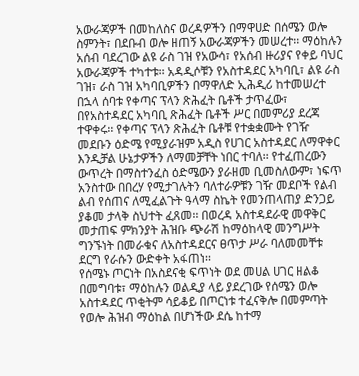አውራጃዎች በመከለስና ወረዳዎችን በማዋሀድ በሰሜን ወሎ ስምንት፣ በደቡብ ወሎ ዘጠኝ አውራጃዎችን መሠረተ፡፡ ማዕከሉን አሰብ ባደረገው ልዩ ራስ ገዝ የአውሳ፣ የአሰብ ዙሪያና የቀይ ባህር አውራጃዎች ተካተቱ፡፡ አዳዲሶቹን የአስተዳደር አካባቢ፣ ልዩ ራስ ገዝ፣ ራስ ገዝ አካባቢዎችን በማዋለድ ኢሕዲሪ ከተመሠረተ በኋላ ሰባቱ የቀጣና ፕላን ጽሕፈት ቤቶች ታጥፈው፣ በየአስተዳደር አካባቢ ጽሕፈት ቤቶች ሥር በመምሪያ ደረጃ ተዋቀሩ፡፡ የቀጣና ፕላን ጽሕፈት ቤቶቹ የተቋቋሙት የገዥ መደቡን ዕድሜ የሚያራዝም አዲስ የሀገር አስተዳደር ለማዋቀር እንዲቻል ሁኔታዎችን ለማመቻቸት ነበር ተባለ፡፡ የተፈጠረውን ውጥረት በማስተንፈስ ዕድሜውን ያራዘመ ቢመስለውም፣ ነፍጥ አንስተው በበረሃ የሚታገሉትን ባለተራዎቹን ገዥ መደቦች የልብ ልብ የሰጠና ለሚፈልጉት ዓላማ ስኬት የመንጠላጠያ ድንጋይ ያቆመ ታላቅ ስህተት ፈጸመ፡፡ በወረዳ አስተዳደራዊ መዋቅር መታጠፍ ምክንያት ሕዝቡ ጭራሽ ከማዕከላዊ መንግሥት ግንኙነት በመራቁና ለአስተዳደርና ፀጥታ ሥራ ባለመመቸቱ ደርግ የራሱን ውድቀት አፋጠነ፡፡
የሰሜኑ ጦርነት በአስደናቂ ፍጥነት ወደ መሀል ሀገር ዘልቆ በመግባቱ፣ ማዕከሉን ወልዲያ ላይ ያደረገው የሰሜን ወሎ አስተዳደር ጥቂትም ሳይቆይ በጦርነቱ ተፈናቅሎ በመምጣት የወሎ ሕዝብ ማዕከል በሆነችው ደሴ ከተማ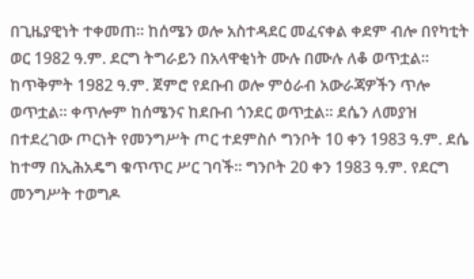በጊዜያዊነት ተቀመጠ፡፡ ከሰሜን ወሎ አስተዳደር መፈናቀል ቀደም ብሎ በየካቲት ወር 1982 ዓ.ም. ደርግ ትግራይን በአላዋቂነት ሙሉ በሙሉ ለቆ ወጥቷል፡፡ ከጥቅምት 1982 ዓ.ም. ጀምሮ የደቡብ ወሎ ምዕራብ አውራጃዎችን ጥሎ ወጥቷል፡፡ ቀጥሎም ከሰሜንና ከደቡብ ጎንደር ወጥቷል፡፡ ደሴን ለመያዝ በተደረገው ጦርነት የመንግሥት ጦር ተደምስሶ ግንቦት 10 ቀን 1983 ዓ.ም. ደሴ ከተማ በኢሕአዴግ ቁጥጥር ሥር ገባች፡፡ ግንቦት 20 ቀን 1983 ዓ.ም. የደርግ መንግሥት ተወግዶ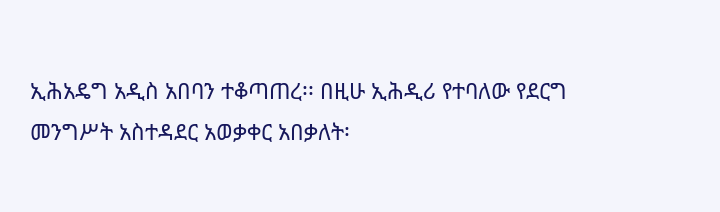ኢሕአዴግ አዲስ አበባን ተቆጣጠረ፡፡ በዚሁ ኢሕዲሪ የተባለው የደርግ መንግሥት አስተዳደር አወቃቀር አበቃለት፡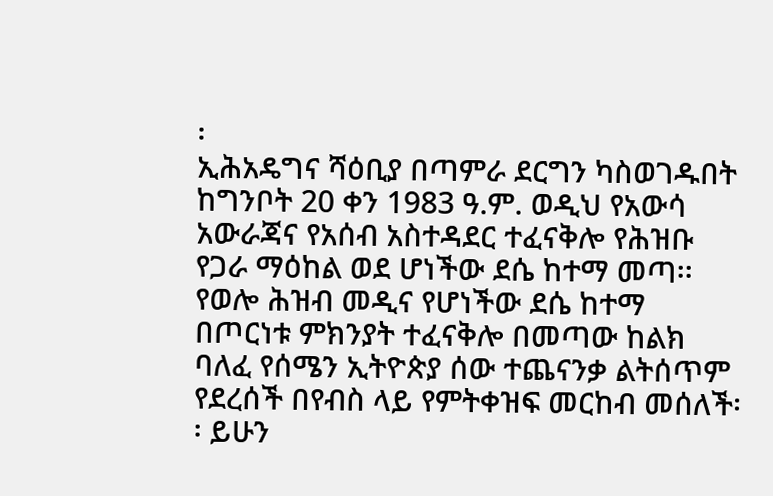፡
ኢሕአዴግና ሻዕቢያ በጣምራ ደርግን ካስወገዱበት ከግንቦት 20 ቀን 1983 ዓ.ም. ወዲህ የአውሳ አውራጃና የአሰብ አስተዳደር ተፈናቅሎ የሕዝቡ የጋራ ማዕከል ወደ ሆነችው ደሴ ከተማ መጣ፡፡ የወሎ ሕዝብ መዲና የሆነችው ደሴ ከተማ በጦርነቱ ምክንያት ተፈናቅሎ በመጣው ከልክ ባለፈ የሰሜን ኢትዮጵያ ሰው ተጨናንቃ ልትሰጥም የደረሰች በየብስ ላይ የምትቀዝፍ መርከብ መሰለች፡፡ ይሁን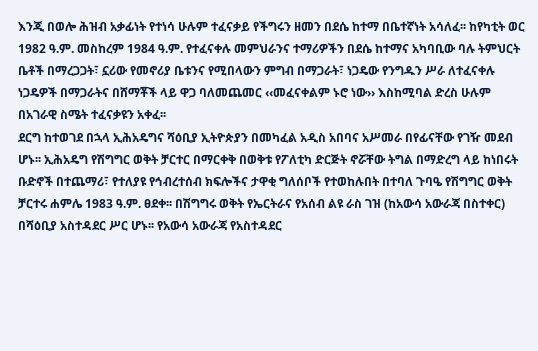እንጂ በወሎ ሕዝብ አቃፊነት የተነሳ ሁሉም ተፈናቃይ የችግሩን ዘመን በደሴ ከተማ በቤተኛነት አሳለፈ፡፡ ከየካቲት ወር 1982 ዓ.ም. መስከረም 1984 ዓ.ም. የተፈናቀሉ መምህራንና ተማሪዎችን በደሴ ከተማና አካባቢው ባሉ ትምህርት ቤቶች በማረጋጋት፣ ኗሪው የመኖሪያ ቤቱንና የሚበላውን ምግብ በማጋራት፣ ነጋዴው የንግዱን ሥራ ለተፈናቀሉ ነጋዴዎች በማጋራትና በሸማቾች ላይ ዋጋ ባለመጨመር ‹‹መፈናቀልም ኑሮ ነው›› እስከሚባል ድረስ ሁሉም በአገራዊ ስሜት ተፈናቃዩን አቀፈ፡፡
ደርግ ከተወገደ በኋላ ኢሕአዴግና ሻዕቢያ ኢትዮጵያን በመካፈል አዲስ አበባና አሥመራ በየፊናቸው የገዥ መደብ ሆኑ፡፡ ኢሕአዴግ የሽግግር ወቅት ቻርተር በማርቀቅ በወቅቱ የፖለቲካ ድርጅት ኖሯቸው ትግል በማድረግ ላይ ከነበሩት ቡድኖች በተጨማሪ፣ የተለያዩ የኅብረተሰብ ክፍሎችና ታዋቂ ግለሰቦች የተወከሉበት በተባለ ጉባዔ የሽግግር ወቅት ቻርተሩ ሐምሌ 1983 ዓ.ም. ፀደቀ፡፡ በሽግግሩ ወቅት የኤርትራና የአሰብ ልዩ ራስ ገዝ (ከአውሳ አውራጃ በስተቀር) በሻዕቢያ አስተዳደር ሥር ሆኑ፡፡ የአውሳ አውራጃ የአስተዳደር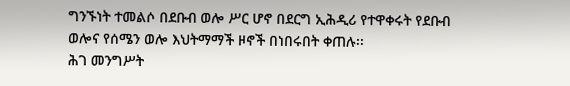ግንኙነት ተመልሶ በደቡብ ወሎ ሥር ሆኖ በደርግ ኢሕዲሪ የተዋቀሩት የደቡብ ወሎና የሰሜን ወሎ እህትማማች ዞኖች በነበሩበት ቀጠሉ፡፡
ሕገ መንግሥት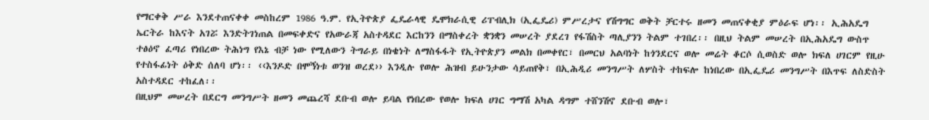የማርቀቅ ሥራ እንደተጠናቀቀ መስከረም 1986 ዓ.ም. የኢትዮጵያ ፌዴራላዊ ዴሞክራሲዊ ሪፐብሊክ (ኢፌዴሪ) ምሥረታና የሽግግር ወቅት ቻርተሩ ዘመን መጠናቀቂያ ምዕራፍ ሆነ፡፡ ኢሕአዴግ ኤርትራ ከእናት አገሯ እንድትገነጠል በመፍቀድና የአውራጃ አስተዳደር እርከንን በማስቀረት ቋንቋን መሠረት ያደረገ የፋሽስት ጣሊያንን ትልም ተገበረ፡፡ በዚህ ትልም መሠረት በኢሕአዴግ ውስጥ ተፅዕኖ ፈጣሪ የነበረው ትሕነግ የእኔ ብቻ ነው የሚለውን ትግራይ በነቄነት ለማስፋፋት የኢትዮጵያን መልክ በመቀየር፣ በመርህ አልባነት ከጎንደርና ወሎ መሬት ቆርሶ ሲወስድ ወሎ ክፍለ ሀገርም የዚሁ የተስፋፊነት ዕቅድ ሰለባ ሆነ፡፡ ‹‹እንዶድ በሞኝነቱ ወንዝ ወረደ›› እንዲሉ የወሎ ሕዝብ ይሁንታው ሳይጠየቅ፣ በኢሕዲሪ መንግሥት ለሦስት ተከፍሎ ከነበረው በኢፌዴሪ መንግሥት በእጥፍ ለስድስት አስተዳደር ተከፈለ፡፡
በዚህም መሠረት በደርግ መንግሥት ዘመን መጨረሻ ደቡብ ወሎ ይባል የነበረው የወሎ ክፍለ ሀገር ግማሽ አካል ዳግም ተሸንሽኖ ደቡብ ወሎ፣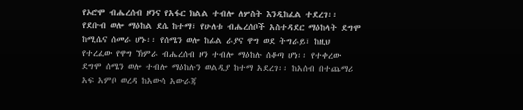የኦሮሞ ብሔረሰብ ዞንና የአፋር ክልል ተብሎ ለሦስት እንዲከፈል ተደረገ፡፡ የደቡብ ወሎ ማዕከል ደሴ ከተማ፣ የሁለቱ ብሔረሰቦች አስተዳደር ማዕከላት ደግሞ ከሚሴና ሰመራ ሆኑ፡፡ የሰሜን ወሎ ከፊል ራያና ዋግ ወደ ትግራይ፣ ከዚህ የተረፈው የዋግ ኽምራ ብሔረሰብ ዞን ተብሎ ማዕከሉ ሰቆጣ ሆነ፡፡ የተቀረው ደግሞ ሰሜን ወሎ ተብሎ ማዕከሉን ወልዲያ ከተማ አደረገ፡፡ ከአሰብ በተጨማሪ አፍ አምቦ ወረዳ ከአውሳ አውራጃ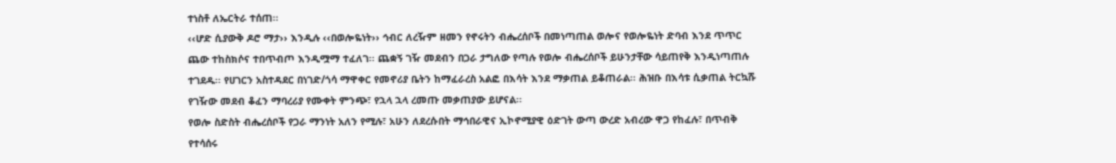ተነስቶ ለኤርትራ ተሰጠ፡፡
‹‹ሆድ ሲያውቅ ዶሮ ማታ›› እንዲሉ ‹‹በወሎዬነት›› ኅብር ለረዥም ዘመን የኖሩትን ብሔረሰቦች በመነጣጠል ወሎና የወሎዬነት ድባብ እንደ ጥጥር ጨው ተከስክሶና ተበጥብጦ እንዲሟማ ተፈለገ፡፡ ጨቋኝ ገዥ መደብን በጋራ ታግለው የጣሉ የወሎ ብሔረሰቦች ይሁንታቸው ሳይጠየቅ እንዲነጣጠሉ ተገደዱ፡፡ የሀገርን አስተዳደር በነገድ/ጎሳ ማዋቀር የመኖሪያ ቤትን ከማፈራረስ አልፎ በእሳት እንደ ማቃጠል ይቆጠራል፡፡ ሕዝቡ በእሳቱ ሲቃጠል ትርኳሹ የገዥው መደብ ቆፈን ማባረሪያ የሙቀት ምንጭ፣ የኋላ ኋላ ረመጡ መቃጠያው ይሆናል፡፡
የወሎ ስድስት ብሔረሰቦች የጋራ ማንነት አለን የሚሉ፣ አሁን ለደረሱበት ማኅበራዊና ኢኮኖሚያዊ ዕድገት ውጣ ውረድ አብረው ዋጋ የከፈሉ፣ በጥብቅ የተሳሰሩ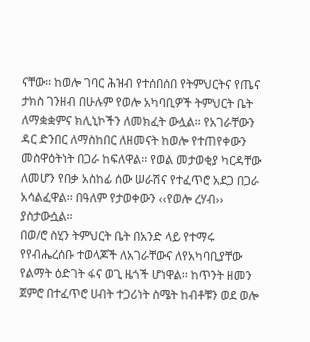ናቸው፡፡ ከወሎ ገባር ሕዝብ የተሰበሰበ የትምህርትና የጤና ታክስ ገንዘብ በሁሉም የወሎ አካባቢዎች ትምህርት ቤት ለማቋቋምና ክሊኒኮችን ለመክፈት ውሏል፡፡ የአገራቸውን ዳር ድንበር ለማስከበር ለዘመናት ከወሎ የተጠየቀውን መስዋዕትነት በጋራ ከፍለዋል፡፡ የወል መታወቂያ ካርዳቸው ለመሆን የበቃ አስከፊ ሰው ሠራሽና የተፈጥሮ አደጋ በጋራ አሳልፈዋል፡፡ በዓለም የታወቀውን ‹‹የወሎ ረሃብ›› ያስታውሷል፡፡
በወ/ሮ ስሂን ትምህርት ቤት በአንድ ላይ የተማሩ የየብሔረሰቡ ተወላጆች ለአገራቸውና ለየአካባቢያቸው የልማት ዕድገት ፋና ወጊ ዜጎች ሆነዋል፡፡ ከጥንት ዘመን ጀምሮ በተፈጥሮ ሀብት ተጋሪነት ስሜት ከብቶቹን ወደ ወሎ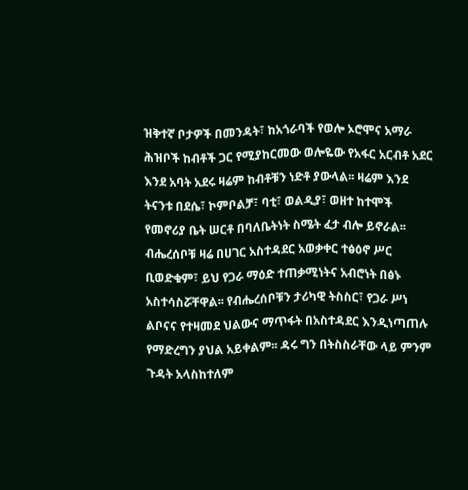ዝቅተኛ ቦታዎች በመንዳት፣ ከአጎራባች የወሎ ኦሮሞና አማራ ሕዝቦች ከብቶች ጋር የሚያከርመው ወሎዬው የአፋር አርብቶ አደር እንደ አባት አደሩ ዛሬም ከብቶቹን ነድቶ ያውላል፡፡ ዛሬም እንደ ትናንቱ በደሴ፣ ኮምቦልቻ፣ ባቲ፣ ወልዲያ፣ ወዘተ ከተሞች የመኖሪያ ቤት ሠርቶ በባለቤትነት ስሜት ፈታ ብሎ ይኖራል፡፡ ብሔረሰቦቹ ዛሬ በሀገር አስተዳደር አወቃቀር ተፅዕኖ ሥር ቢወድቁም፣ ይህ የጋራ ማዕድ ተጠቃሚነትና አብሮነት በፅኑ አስተሳስሯቸዋል፡፡ የብሔረሰቦቹን ታሪካዊ ትስስር፣ የጋራ ሥነ ልቦናና የተዛመደ ህልውና ማጥፋት በአስተዳደር እንዲነጣጠሉ የማድረግን ያህል አይቀልም፡፡ ዳሩ ግን በትስስራቸው ላይ ምንም ጉዳት አላስከተለም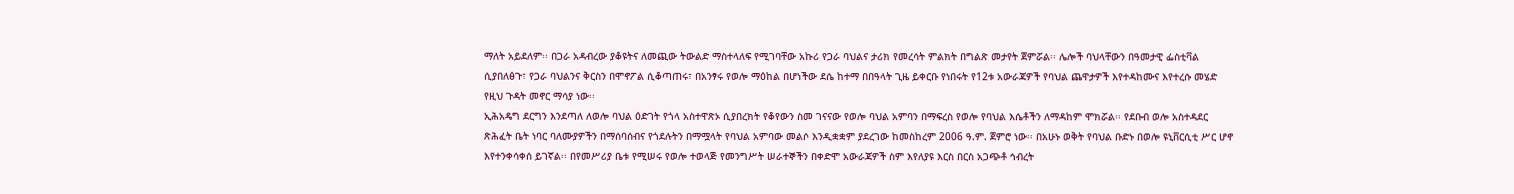ማለት አይደለም፡፡ በጋራ አዳብረው ያቆዩትና ለመጪው ትውልድ ማስተላለፍ የሚገባቸው አኩሪ የጋራ ባህልና ታሪክ የመረሳት ምልክት በግልጽ መታየት ጀምሯል፡፡ ሌሎች ባህላቸውን በዓመታዊ ፌስቲቫል ሲያበለፅጉ፣ የጋራ ባህልንና ቅርስን በሞኖፖል ሲቆጣጠሩ፣ በአንፃሩ የወሎ ማዕከል በሆነችው ደሴ ከተማ በበዓላት ጊዜ ይቀርቡ የነበሩት የ12ቱ አውራጃዎች የባህል ጨዋታዎች እየተዳከሙና እየተረሱ መሄድ የዚህ ጉዳት መኖር ማሳያ ነው፡፡
ኢሕአዴግ ደርግን እንደጣለ ለወሎ ባህል ዕድገት የጎላ አስተዋጽኦ ሲያበረክት የቆየውን ስመ ገናናው የወሎ ባህል አምባን በማፍረስ የወሎ የባህል እሴቶችን ለማዳከም ሞክሯል፡፡ የደቡብ ወሎ አስተዳደር ጽሕፈት ቤት ነባር ባለሙያዎችን በማሰባሰብና የጎደሉትን በማሟላት የባህል አምባው መልሶ እንዲቋቋም ያደረገው ከመስከረም 2006 ዓ.ም. ጀምሮ ነው፡፡ በአሁኑ ወቅት የባህል ቡድኑ በወሎ ዩኒቨርሲቲ ሥር ሆኖ እየተንቀሳቀሰ ይገኛል፡፡ በየመሥሪያ ቤቱ የሚሠሩ የወሎ ተወላጅ የመንግሥት ሠራተኞችን በቀድሞ አውራጃዎች ስም እየለያዩ እርስ በርስ አጋጭቶ ኅብረት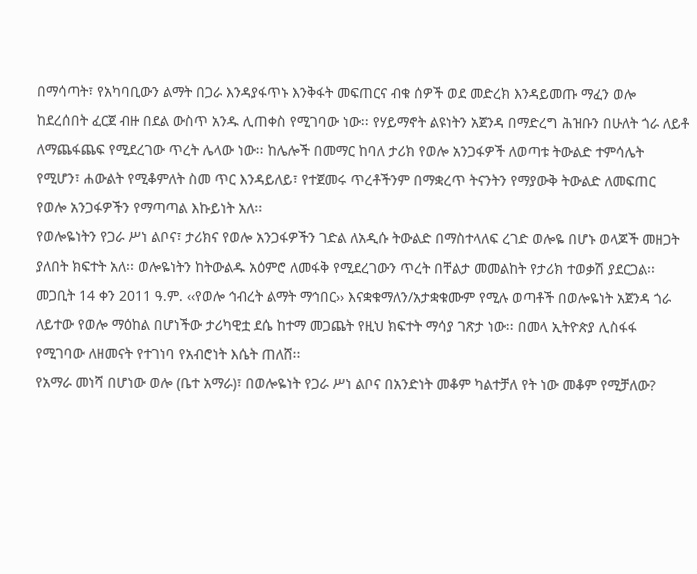በማሳጣት፣ የአካባቢውን ልማት በጋራ እንዳያፋጥኑ እንቅፋት መፍጠርና ብቁ ሰዎች ወደ መድረክ እንዳይመጡ ማፈን ወሎ ከደረሰበት ፈርጀ ብዙ በደል ውስጥ አንዱ ሊጠቀስ የሚገባው ነው፡፡ የሃይማኖት ልዩነትን አጀንዳ በማድረግ ሕዝቡን በሁለት ጎራ ለይቶ ለማጨፋጨፍ የሚደረገው ጥረት ሌላው ነው፡፡ ከሌሎች በመማር ከባለ ታሪክ የወሎ አንጋፋዎች ለወጣቱ ትውልድ ተምሳሌት የሚሆን፣ ሐውልት የሚቆምለት ስመ ጥር እንዳይለይ፣ የተጀመሩ ጥረቶችንም በማቋረጥ ትናንትን የማያውቅ ትውልድ ለመፍጠር የወሎ አንጋፋዎችን የማጣጣል እኩይነት አለ፡፡
የወሎዬነትን የጋራ ሥነ ልቦና፣ ታሪክና የወሎ አንጋፋዎችን ገድል ለአዲሱ ትውልድ በማስተላለፍ ረገድ ወሎዬ በሆኑ ወላጆች መዘጋት ያለበት ክፍተት አለ፡፡ ወሎዬነትን ከትውልዱ አዕምሮ ለመፋቅ የሚደረገውን ጥረት በቸልታ መመልከት የታሪክ ተወቃሽ ያደርጋል፡፡ መጋቢት 14 ቀን 2011 ዓ.ም. ‹‹የወሎ ኅብረት ልማት ማኅበር›› እናቋቁማለን/አታቋቁሙም የሚሉ ወጣቶች በወሎዬነት አጀንዳ ጎራ ለይተው የወሎ ማዕከል በሆነችው ታሪካዊቷ ደሴ ከተማ መጋጨት የዚህ ክፍተት ማሳያ ገጽታ ነው፡፡ በመላ ኢትዮጵያ ሊስፋፋ የሚገባው ለዘመናት የተገነባ የአብሮነት እሴት ጠለሸ፡፡
የአማራ መነሻ በሆነው ወሎ (ቤተ አማራ)፣ በወሎዬነት የጋራ ሥነ ልቦና በአንድነት መቆም ካልተቻለ የት ነው መቆም የሚቻለው?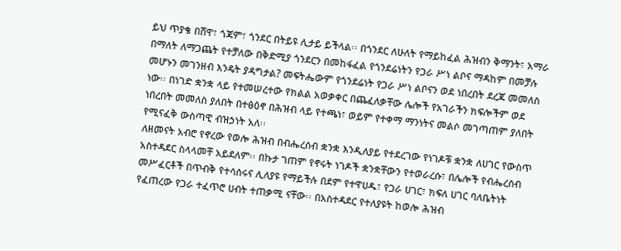ይህ ጥያቄ በሸዋ፣ ጎጃም፣ ጎንደር በትይዩ ሊታይ ይችላል፡፡ በጎንደር ለሁለት የማይከፈል ሕዝብን ቅማንት፣ አማራ በማለት ለማጋጨት የተቻለው በቅድሚያ ጎንደርን በመከፋፈል የጎንደሬነትን የጋራ ሥነ ልቦና ማዳከም በመቻሉ መሆኑን መገንዘብ እንዴት ያዳግታል? መፍትሔውም የጎንደሬነት የጋራ ሥነ ልቦናን ወደ ነበረበት ደረጃ መመለስ ነው፡፡ በነገድ ቋንቋ ላይ የተመሠረተው የክልል አወቃቀር በጨፈለቃቸው ሌሎች የአገራችን ክፍሎችም ወደ ነበረበት መመለስ ያለበት በተፅዕኖ በሕዝብ ላይ የተጫነ፣ ወይም የተቀማ ማንነትና መልሶ መገጣጠም ያለበት የሚናፈቅ ውስጣዊ ብዝኃነት አለ፡፡
ለዘመናት አብሮ የኖረው የወሎ ሕዝብ በብሔረሰብ ቋንቋ እንዲለያይ የተደረገው የነገዶቹ ቋንቋ ለሀገር የውስጥ አስተዳደር ስላላመቸ አይደለም፡፡ በኩታ ገጠም የኖሩት ነገዶች ቋንቋቸውን የተወራረሱ፣ በሌሎች የብሔረሰብ መሥፈርቶች በጥብቅ የተሳሰሩና ሊለያዩ የማይችሉ በደም የተዋሀዱ፣ የጋራ ሀገር፣ ክፍለ ሀገር ባለቤትነት የፈጠረው የጋራ ተፈጥሮ ሀብት ተጠቃሚ ናቸው፡፡ በአስተዳደር የተለያዩት ከወሎ ሕዝብ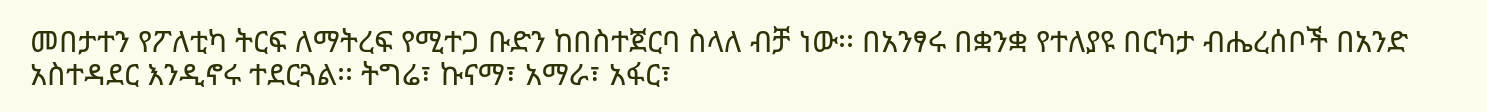መበታተን የፖለቲካ ትርፍ ለማትረፍ የሚተጋ ቡድን ከበስተጀርባ ስላለ ብቻ ነው፡፡ በአንፃሩ በቋንቋ የተለያዩ በርካታ ብሔረሰቦች በአንድ አስተዳደር እንዲኖሩ ተደርጓል፡፡ ትግሬ፣ ኩናማ፣ አማራ፣ አፋር፣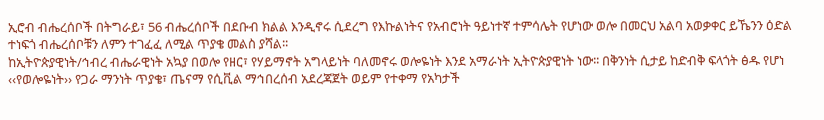ኢሮብ ብሔረሰቦች በትግራይ፣ 56 ብሔረሰቦች በደቡብ ክልል እንዲኖሩ ሲደረግ የእኩልነትና የአብሮነት ዓይነተኛ ተምሳሌት የሆነው ወሎ በመርህ አልባ አወቃቀር ይኼንን ዕድል ተነፍጎ ብሔረሰቦቹን ለምን ተገፈፈ ለሚል ጥያቄ መልስ ያሻል፡፡
ከኢትዮጵያዊነት/ኅብረ ብሔራዊነት አኳያ በወሎ የዘር፣ የሃይማኖት አግላይነት ባለመኖሩ ወሎዬነት እንደ አማራነት ኢትዮጵያዊነት ነው፡፡ በቅንነት ሲታይ ከድብቅ ፍላጎት ፅዱ የሆነ ‹‹የወሎዬነት›› የጋራ ማንነት ጥያቄ፣ ጤናማ የሲቪል ማኅበረሰብ አደረጃጀት ወይም የተቀማ የአካታች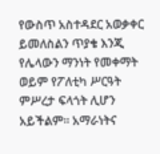የውስጥ አስተዳደር አወቃቀር ይመለስልን ጥያቄ እንጂ የሌላውን ማንነት የመቀማት ወይም የፖለቲካ ሥርዓት ምሥረታ ፍላጎት ሊሆን አይችልም፡፡ አማራነትና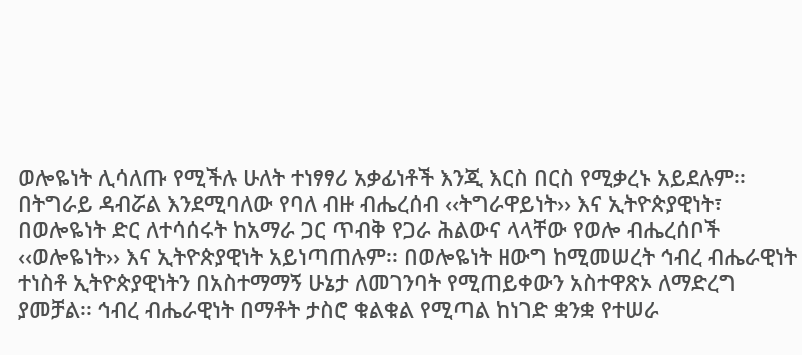ወሎዬነት ሊሳለጡ የሚችሉ ሁለት ተነፃፃሪ አቃፊነቶች እንጂ እርስ በርስ የሚቃረኑ አይደሉም፡፡ በትግራይ ዳብሯል እንደሚባለው የባለ ብዙ ብሔረሰብ ‹‹ትግራዋይነት›› እና ኢትዮጵያዊነት፣ በወሎዬነት ድር ለተሳሰሩት ከአማራ ጋር ጥብቅ የጋራ ሕልውና ላላቸው የወሎ ብሔረሰቦች ‹‹ወሎዬነት›› እና ኢትዮጵያዊነት አይነጣጠሉም፡፡ በወሎዬነት ዘውግ ከሚመሠረት ኅብረ ብሔራዊነት ተነስቶ ኢትዮጵያዊነትን በአስተማማኝ ሁኔታ ለመገንባት የሚጠይቀውን አስተዋጽኦ ለማድረግ ያመቻል፡፡ ኅብረ ብሔራዊነት በማቶት ታስሮ ቁልቁል የሚጣል ከነገድ ቋንቋ የተሠራ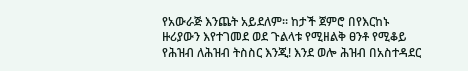የአውራጅ እንጨት አይደለም፡፡ ከታች ጀምሮ በየእርከኑ ዙሪያውን እየተገመደ ወደ ጉልላቱ የሚዘልቅ ፀንቶ የሚቆይ የሕዝብ ለሕዝብ ትስስር እንጂ! እንደ ወሎ ሕዝብ በአስተዳደር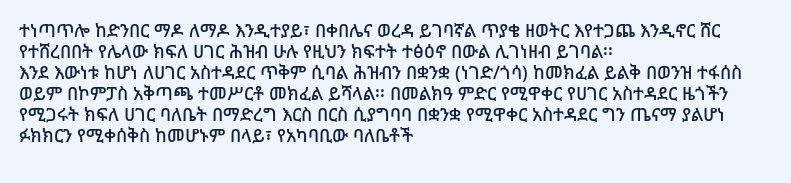ተነጣጥሎ ከድንበር ማዶ ለማዶ እንዲተያይ፣ በቀበሌና ወረዳ ይገባኛል ጥያቄ ዘወትር እየተጋጨ እንዲኖር ሸር የተሸረበበት የሌላው ክፍለ ሀገር ሕዝብ ሁሉ የዚህን ክፍተት ተፅዕኖ በውል ሊገነዘብ ይገባል፡፡
እንደ እውነቱ ከሆነ ለሀገር አስተዳደር ጥቅም ሲባል ሕዝብን በቋንቋ (ነገድ/ጎሳ) ከመክፈል ይልቅ በወንዝ ተፋሰስ ወይም በኮምፓስ አቅጣጫ ተመሥርቶ መክፈል ይሻላል፡፡ በመልክዓ ምድር የሚዋቀር የሀገር አስተዳደር ዜጎችን የሚጋሩት ክፍለ ሀገር ባለቤት በማድረግ እርስ በርስ ሲያግባባ በቋንቋ የሚዋቀር አስተዳደር ግን ጤናማ ያልሆነ ፉክክርን የሚቀሰቅስ ከመሆኑም በላይ፣ የአካባቢው ባለቤቶች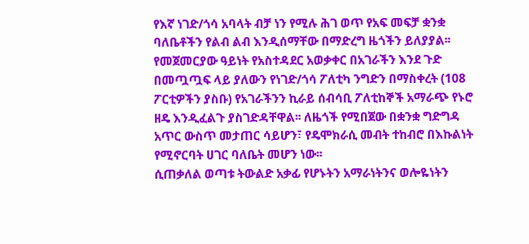የእኛ ነገድ/ጎሳ አባላት ብቻ ነን የሚሉ ሕገ ወጥ የአፍ መፍቻ ቋንቋ ባለቤቶችን የልብ ልብ እንዲሰማቸው በማድረግ ዜጎችን ይለያያል፡፡ የመጀመርያው ዓይነት የአስተዳደር አወቃቀር በአገራችን እንደ ጉድ በመጧጧፍ ላይ ያለውን የነገድ/ጎሳ ፖለቲካ ንግድን በማስቀረት (108 ፖርቲዎችን ያስቡ) የአገራችንን ኪራይ ሰብሳቢ ፖለቲከኞች አማራጭ የኑሮ ዘዴ እንዲፈልጉ ያስገድዳቸዋል፡፡ ለዜጎች የሚበጀው በቋንቋ ግድግዳ አጥር ውስጥ መታጠር ሳይሆን፣ የዴሞክራሲ መብት ተከብሮ በእኩልነት የሚኖርባት ሀገር ባለቤት መሆን ነው፡፡
ሲጠቃለል ወጣቱ ትውልድ አቃፊ የሆኑትን አማራነትንና ወሎዬነትን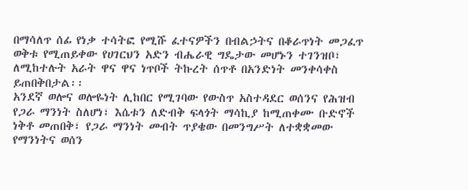በማሳለጥ ሰፊ የነቃ ተሳትፎ የሚሹ ፈተናዎችን በብልኃትና በቆራጥነት መጋፈጥ ወቅቱ የሚጠይቀው የሀገርህን አድን ብሔራዊ ግዴታው መሆኑን ተገንዝቦ፣ ለሚከተሉት አራት ዋና ዋና ነጥቦች ትኩረት ሰጥቶ በአንድነት መንቀሳቀስ ይጠበቅበታል፡፡
አንደኛ ወሎና ወሎዬነት ሊከበር የሚገባው የውስጥ አስተዳደር ወሰንና የሕዝብ የጋራ ማንነት ስለሆነ፣ እሴቱን ለድብቅ ፍላጎት ማሳኪያ ከሚጠቀሙ ቡድኖች ነቅቶ መጠበቅ፣ የጋራ ማንነት መብት ጥያቄው በመንግሥት ለተቋቋመው የማንነትና ወሰን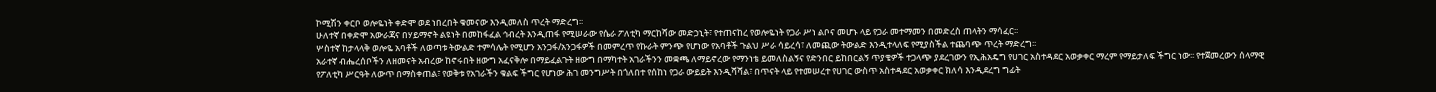ኮሚሽን ቀርቦ ወሎዬነት ቀድሞ ወደ ነበረበት ቁመናው እንዲመለስ ጥረት ማድረግ፡፡
ሁለተኛ በቀድሞ አውራጃና በሃይማኖት ልዩነት በመከፋፈል ኅብረት እንዲጠፋ የሚሠራው የሴራ ፖለቲካ ማርከሻው መድኃኒት፣ የተጠናከረ የወሎዬነት የጋራ ሥነ ልቦና መሆኑ ላይ የጋራ መተማመን በመድረስ ጠላትን ማሳፈር፡፡
ሦስተኛ ከታላላቅ ወሎዬ አባቶች ለወጣቱ ትውልድ ተምሳሌት የሚሆን አንጋፋ/አንጋፋዎች በመምረጥ የኩራት ምንጭ የሆነው የአባቶች ጉልህ ሥራ ሳይረሳ፣ ለመጪው ትውልድ እንዲተላለፍ የሚያስችል ተጨባጭ ጥረት ማድረግ፡፡
አራተኛ ብሔረሰቦችን ለዘመናት አብረው ከኖሩበት ዘውግ አፈናቅሎ በማይፈልጉት ዘውግ በማካተት አገራችንን መቋጫ ለማይኖረው የማንነቴ ይመለስልኝና የድንበር ይከበርልኝ ጥያቄዎች ተጋላጭ ያደረገውን የኢሕአዴግ የሀገር አስተዳደር አወቃቀር ማረም የማይታለፍ ችግር ነው፡፡ የተጀመረውን ሰላማዊ የፖለቲካ ሥርዓት ለውጥ በማስቀጠል፣ የወቅቱ የአገራችን ቁልፍ ችግር የሆነው ሕገ መንግሥት በጎለበተ የሰከነ የጋራ ውይይት እንዲሻሻል፣ በጥናት ላይ የተመሠረተ የሀገር ውስጥ አስተዳደር አወቃቀር ክለሳ እንዲደረግ ግፊት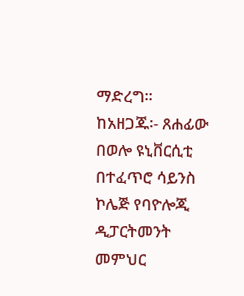ማድረግ፡፡
ከአዘጋጁ፡- ጸሐፊው በወሎ ዩኒቨርሲቲ በተፈጥሮ ሳይንስ ኮሌጅ የባዮሎጂ ዲፓርትመንት መምህር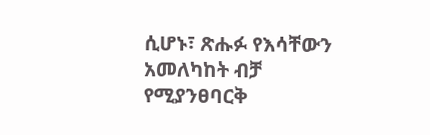ሲሆኑ፣ ጽሑፉ የእሳቸውን አመለካከት ብቻ የሚያንፀባርቅ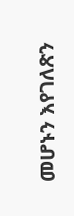መሆኑን እየገለጽን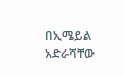በኢሜይል አድራሻቸው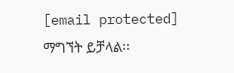[email protected] ማግኘት ይቻላል፡፡